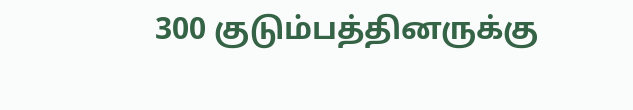300 குடும்பத்தினருக்கு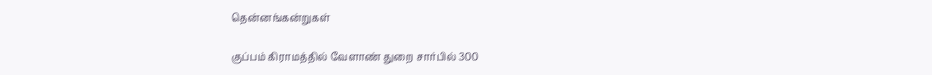தென்னங்கன்றுகள்

குப்பம் கிராமத்தில் வேளாண் துறை சார்பில் 300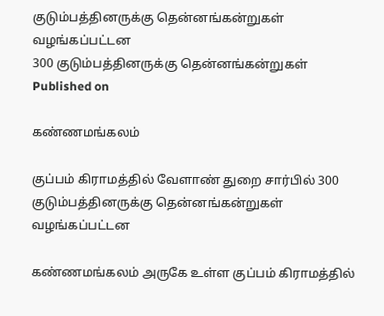குடும்பத்தினருக்கு தென்னங்கன்றுகள் வழங்கப்பட்டன
300 குடும்பத்தினருக்கு தென்னங்கன்றுகள்
Published on

கண்ணமங்கலம்

குப்பம் கிராமத்தில் வேளாண் துறை சார்பில் 300 குடும்பத்தினருக்கு தென்னங்கன்றுகள் வழங்கப்பட்டன

கண்ணமங்கலம் அருகே உள்ள குப்பம் கிராமத்தில்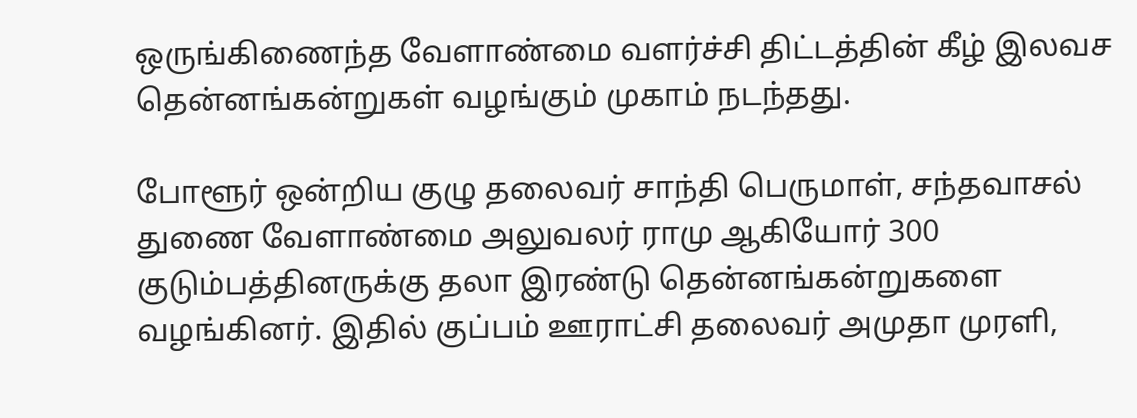ஒருங்கிணைந்த வேளாண்மை வளர்ச்சி திட்டத்தின் கீழ் இலவச தென்னங்கன்றுகள் வழங்கும் முகாம் நடந்தது.

போளூர் ஒன்றிய குழு தலைவர் சாந்தி பெருமாள், சந்தவாசல் துணை வேளாண்மை அலுவலர் ராமு ஆகியோர் 300 குடும்பத்தினருக்கு தலா இரண்டு தென்னங்கன்றுகளை வழங்கினர். இதில் குப்பம் ஊராட்சி தலைவர் அமுதா முரளி,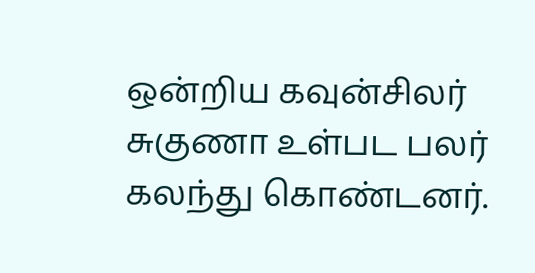ஒன்றிய கவுன்சிலர் சுகுணா உள்பட பலர் கலந்து கொண்டனர்.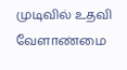முடிவில் உதவி வேளாண்மை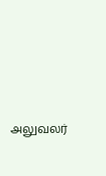அலுவலர்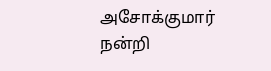அசோக்குமார் நன்றி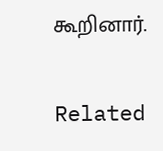கூறினார்.

Related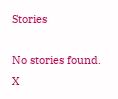Stories

No stories found.
X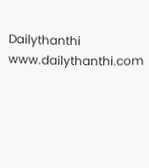Dailythanthi
www.dailythanthi.com